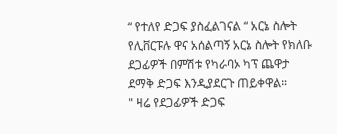“ የተለየ ድጋፍ ያስፈልገናል “ አርኔ ስሎት
የሊቨርፑሉ ዋና አሰልጣኝ አርኔ ስሎት የክለቡ ደጋፊዎች በምሽቱ የካራባኦ ካፕ ጨዋታ ደማቅ ድጋፍ እንዲያደርጉ ጠይቀዋል።
" ዛሬ የደጋፊዎች ድጋፍ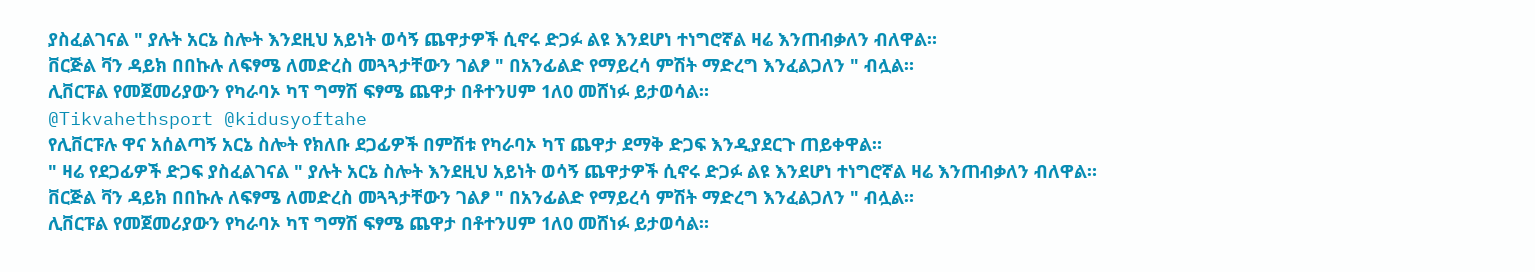ያስፈልገናል " ያሉት አርኔ ስሎት እንደዚህ አይነት ወሳኝ ጨዋታዎች ሲኖሩ ድጋፉ ልዩ እንደሆነ ተነግሮኛል ዛሬ እንጠብቃለን ብለዋል።
ቨርጅል ቫን ዳይክ በበኩሉ ለፍፃሜ ለመድረስ መጓጓታቸውን ገልፆ " በአንፊልድ የማይረሳ ምሽት ማድረግ እንፈልጋለን " ብሏል።
ሊቨርፑል የመጀመሪያውን የካራባኦ ካፕ ግማሽ ፍፃሜ ጨዋታ በቶተንሀም 1ለ0 መሸነፉ ይታወሳል።
@Tikvahethsport @kidusyoftahe
የሊቨርፑሉ ዋና አሰልጣኝ አርኔ ስሎት የክለቡ ደጋፊዎች በምሽቱ የካራባኦ ካፕ ጨዋታ ደማቅ ድጋፍ እንዲያደርጉ ጠይቀዋል።
" ዛሬ የደጋፊዎች ድጋፍ ያስፈልገናል " ያሉት አርኔ ስሎት እንደዚህ አይነት ወሳኝ ጨዋታዎች ሲኖሩ ድጋፉ ልዩ እንደሆነ ተነግሮኛል ዛሬ እንጠብቃለን ብለዋል።
ቨርጅል ቫን ዳይክ በበኩሉ ለፍፃሜ ለመድረስ መጓጓታቸውን ገልፆ " በአንፊልድ የማይረሳ ምሽት ማድረግ እንፈልጋለን " ብሏል።
ሊቨርፑል የመጀመሪያውን የካራባኦ ካፕ ግማሽ ፍፃሜ ጨዋታ በቶተንሀም 1ለ0 መሸነፉ ይታወሳል።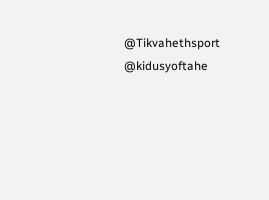@Tikvahethsport @kidusyoftahe